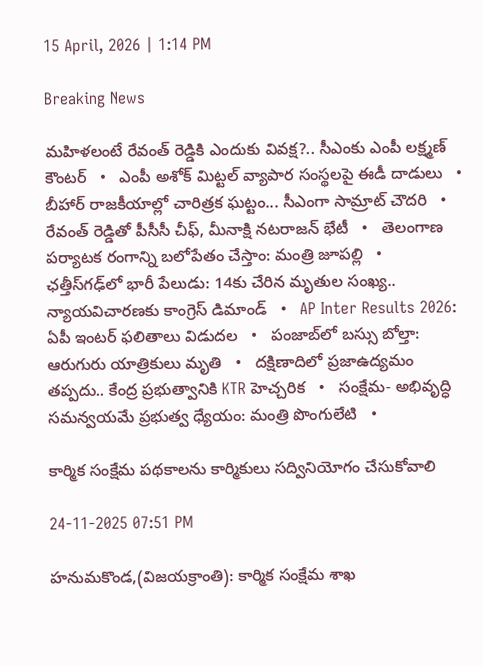15 April, 2026 | 1:14 PM

Breaking News

మహిళలంటే రేవంత్ రెడ్డికి ఎందుకు వివక్ష?.. సీఎంకు ఎంపీ లక్ష్మణ్ కౌంటర్   •   ఎంపీ అశోక్ మిట్టల్‌ వ్యాపార సంస్థలపై ఈడీ దాడులు   •   బీహార్ రాజకీయాల్లో చారిత్రక ఘట్టం... సీఎంగా సామ్రాట్‌ చౌదరి   •   రేవంత్‌ రెడ్డితో పీసీసీ చీఫ్, మీనాక్షి నటరాజన్ భేటీ   •   తెలంగాణ పర్యాటక రంగాన్ని బలోపేతం చేస్తాం: మంత్రి జూపల్లి   •   ఛత్తీస్‌గఢ్‌లో భారీ పేలుడు: 14కు చేరిన మృతుల సంఖ్య.. న్యాయవిచారణకు కాంగ్రెస్ డిమాండ్   •   AP Inter Results 2026: ఏపీ ఇంటర్ ఫలితాలు విడుదల   •   పంజాబ్‌లో బస్సు బోల్తా: ఆరుగురు యాత్రికులు మృతి   •   దక్షిణాదిలో ప్రజాఉద్యమం తప్పదు.. కేంద్ర ప్రభుత్వానికి KTR హెచ్చరిక   •   సంక్షేమ- అభివృద్ధి సమన్వయమే ప్రభుత్వ ధ్యేయం: మంత్రి పొంగులేటి   •

కార్మిక సంక్షేమ పథకాలను కార్మికులు సద్వినియోగం చేసుకోవాలి

24-11-2025 07:51 PM

హనుమకొండ,(విజయక్రాంతి): కార్మిక సంక్షేమ శాఖ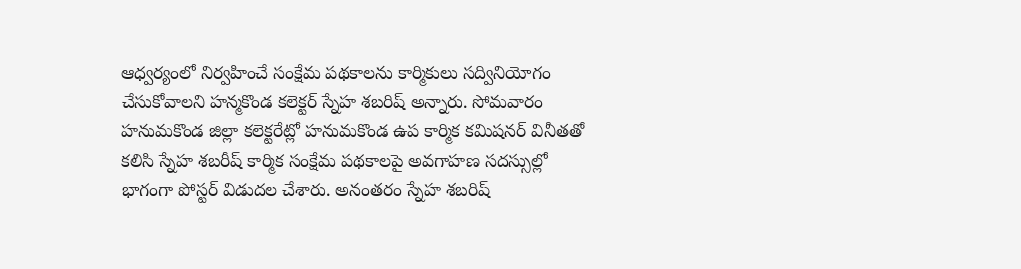ఆధ్వర్యంలో నిర్వహించే సంక్షేమ పథకాలను కార్మికులు సద్వినియోగం చేసుకోవాలని హన్మకొండ కలెక్టర్ స్నేహ శబరిష్ అన్నారు. సోమవారం హనుమకొండ జిల్లా కలెక్టరేట్లో హనుమకొండ ఉప కార్మిక కమిషనర్ వినీతతో కలిసి స్నేహ శబరీష్ కార్మిక సంక్షేమ పథకాలపై అవగాహణ సదస్సుల్లో భాగంగా పోస్టర్ విడుదల చేశారు. అనంతరం స్నేహ శబరిష్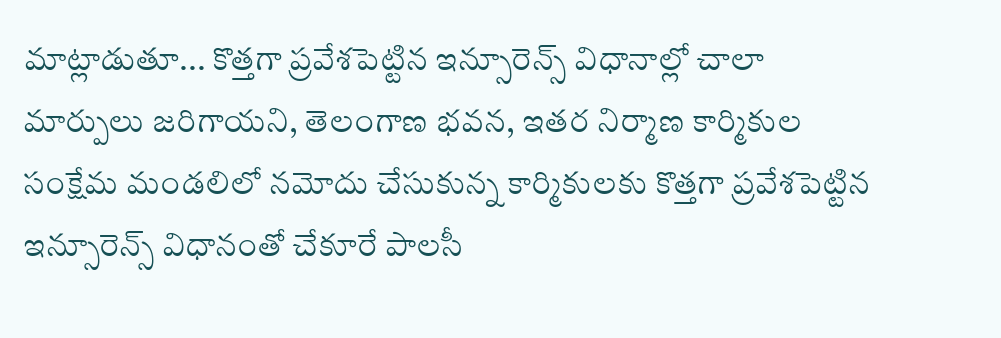మాట్లాడుతూ... కొత్తగా ప్రవేశపెట్టిన ఇన్సూరెన్స్ విధానాల్లో చాలా మార్పులు జరిగాయని, తెలంగాణ భవన, ఇతర నిర్మాణ కార్మికుల సంక్షేమ మండలిలో నమోదు చేసుకున్న కార్మికులకు కొత్తగా ప్రవేశపెట్టిన ఇన్సూరెన్స్ విధానంతో చేకూరే పాలసీ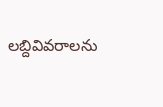లబ్దివివరాలను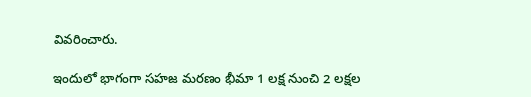వివరించారు.

ఇందులో భాగంగా సహజ మరణం భీమా 1 లక్ష నుంచి 2 లక్షల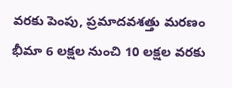వరకు పెంపు, ప్రమాదవశత్తు మరణం భీమా 6 లక్షల నుంచి 10 లక్షల వరకు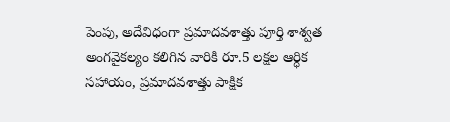పెంపు, అదేవిధంగా ప్రమాదవశాత్తు పూర్తి శాశ్వత అంగవైకల్యం కలిగిన వారికి రూ.5 లక్షల ఆర్ధిక సహాయం, ప్రమాదవశాత్తు పాక్షిక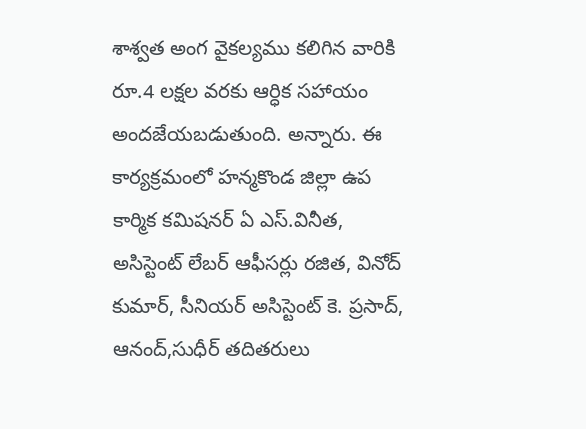శాశ్వత అంగ వైకల్యము కలిగిన వారికి రూ.4 లక్షల వరకు ఆర్ధిక సహాయం అందజేయబడుతుంది. అన్నారు. ఈ కార్యక్రమంలో హన్మకొండ జిల్లా ఉప కార్మిక కమిషనర్ ఏ ఎస్.వినీత, అసిస్టెంట్ లేబర్ ఆఫీసర్లు రజిత, వినోద్ కుమార్, సీనియర్ అసిస్టెంట్ కె. ప్రసాద్, ఆనంద్,సుధీర్ తదితరులు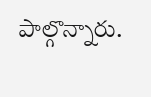పాల్గొన్నారు.